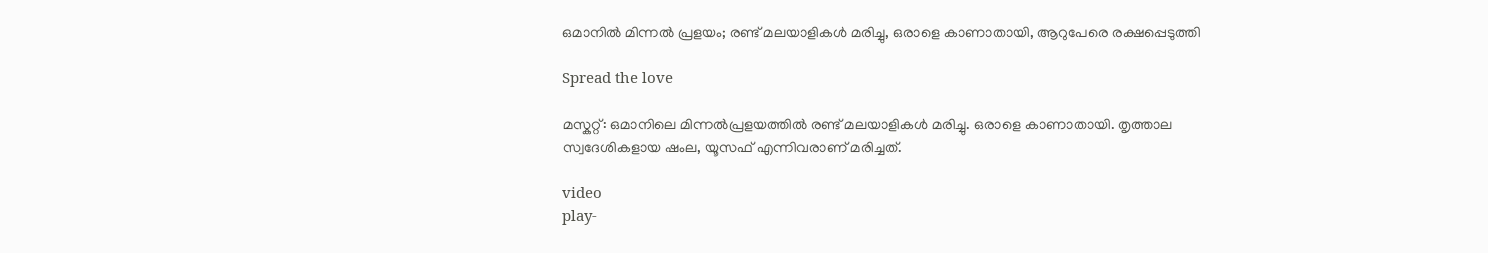ഒമാനില്‍ മിന്നല്‍ പ്രളയം; രണ്ട് മലയാളികള്‍ മരിച്ചു, ഒരാളെ കാണാതായി, ആറുപേരെ രക്ഷപ്പെടുത്തി

Spread the love

മസ്കറ്റ്: ഒമാനിലെ മിന്നല്‍പ്രളയത്തില്‍ രണ്ട് മലയാളികള്‍ മരിച്ചു. ഒരാളെ കാണാതായി. തൃത്താല സ്വദേശികളായ ഷംല, യൂസഫ് എന്നിവരാണ് മരിച്ചത്.

video
play-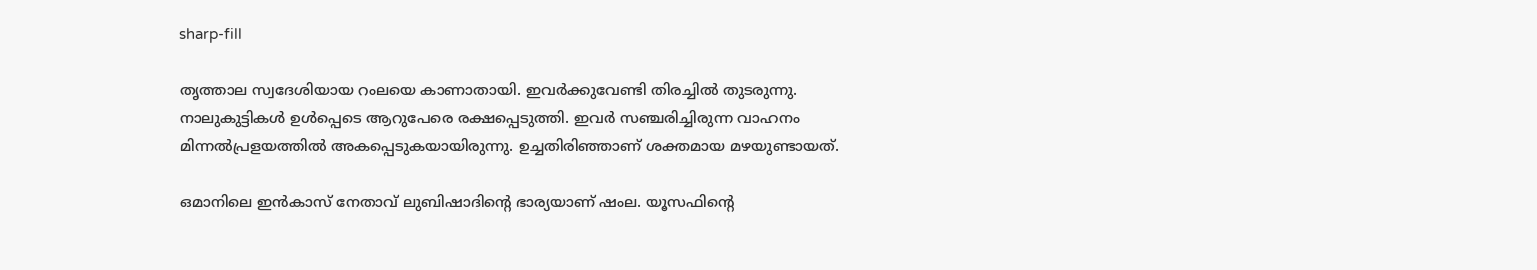sharp-fill

തൃത്താല സ്വദേശിയായ റംലയെ കാണാതായി. ഇവർക്കുവേണ്ടി തിരച്ചില്‍ തുടരുന്നു. നാലുകുട്ടികള്‍ ഉള്‍പ്പെടെ ആറുപേരെ രക്ഷപ്പെടുത്തി. ഇവർ സഞ്ചരിച്ചിരുന്ന വാഹനം മിന്നല്‍പ്രളയത്തില്‍ അകപ്പെടുകയായിരുന്നു. ഉച്ചതിരിഞ്ഞാണ് ശക്തമായ മഴയുണ്ടായത്.

ഒമാനിലെ ഇൻകാസ് നേതാവ് ലുബിഷാദിന്റെ ഭാര്യയാണ് ഷംല. യൂസഫിന്റെ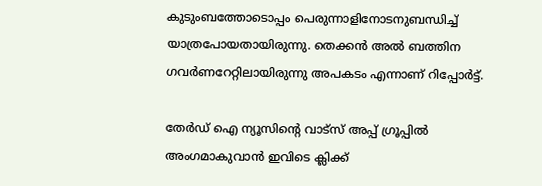കുടുംബത്തോടൊപ്പം പെരുന്നാളിനോടനുബന്ധിച്ച്‌ യാത്രപോയതായിരുന്നു. തെക്കൻ അല്‍ ബത്തിന ഗവർണറേറ്റിലായിരുന്നു അപകടം എന്നാണ് റിപ്പോർട്ട്.

തേർഡ് ഐ ന്യൂസിന്റെ വാട്സ് അപ്പ് ഗ്രൂപ്പിൽ അംഗമാകുവാൻ ഇവിടെ ക്ലിക്ക്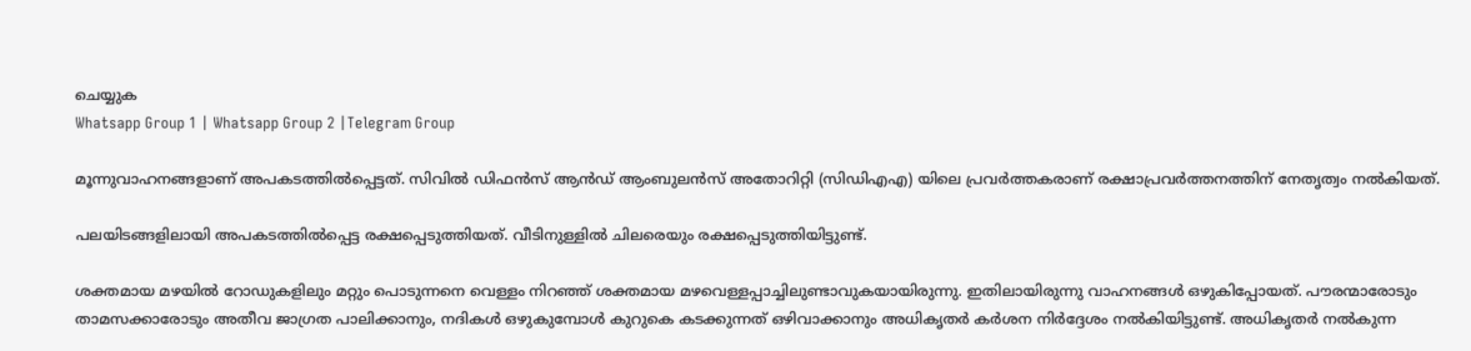ചെയ്യുക
Whatsapp Group 1 | Whatsapp Group 2 |Telegram Group

മൂന്നുവാഹനങ്ങളാണ് അപകടത്തില്‍പ്പെട്ടത്. സിവില്‍ ഡിഫൻസ് ആൻഡ് ആംബുലൻസ് അതോറിറ്റി (സിഡിഎഎ) യിലെ പ്രവർത്തകരാണ് രക്ഷാപ്രവർത്തനത്തിന് നേതൃത്വം നല്‍കിയത്.

പലയിടങ്ങളിലായി അപകടത്തില്‍പ്പെട്ട രക്ഷപ്പെടുത്തിയത്. വീടിനുള്ളില്‍ ചിലരെയും രക്ഷപ്പെടുത്തിയിട്ടുണ്ട്.

ശക്തമായ മഴയില്‍ റോഡുകളിലും മറ്റും പൊടുന്നനെ വെള്ളം നിറഞ്ഞ് ശക്തമായ മഴവെള്ളപ്പാച്ചിലുണ്ടാവുകയായിരുന്നു. ഇതിലായിരുന്നു വാഹനങ്ങള്‍ ഒഴുകിപ്പോയത്. പൗരന്മാരോടും താമസക്കാരോടും അതീവ ജാഗ്രത പാലിക്കാനും, നദികള്‍ ഒഴുകുമ്പോള്‍ കുറുകെ കടക്കുന്നത് ഒഴിവാക്കാനും അധികൃതർ കർശന നിർദ്ദേശം നല്‍കിയിട്ടുണ്ട്. അധികൃതർ നല്‍കുന്ന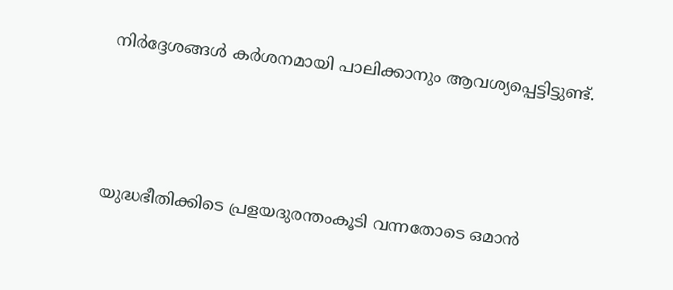നിർദ്ദേശങ്ങള്‍ കർശനമായി പാലിക്കാനും ആവശ്യപ്പെട്ടിട്ടുണ്ട്.



യുദ്ധഭീതിക്കിടെ പ്രളയദുരന്തംകൂടി വന്നതോടെ ഒമാൻ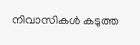നിവാസികള്‍ കടുത്ത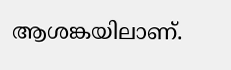ആശങ്കയിലാണ്.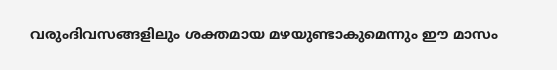വരുംദിവസങ്ങളിലും ശക്തമായ മഴയുണ്ടാകുമെന്നും ഈ മാസം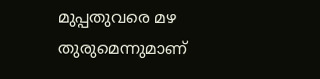മുപ്പതുവരെ മഴ തുരുമെന്നുമാണ്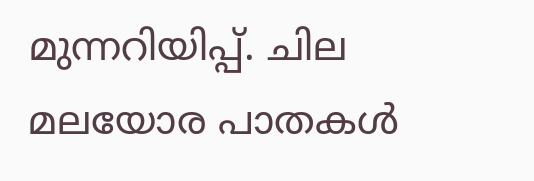മുന്നറിയിപ്പ്. ചില മലയോര പാതകള്‍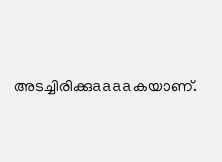അടച്ചിരിക്കുaaaaകയാണ്.